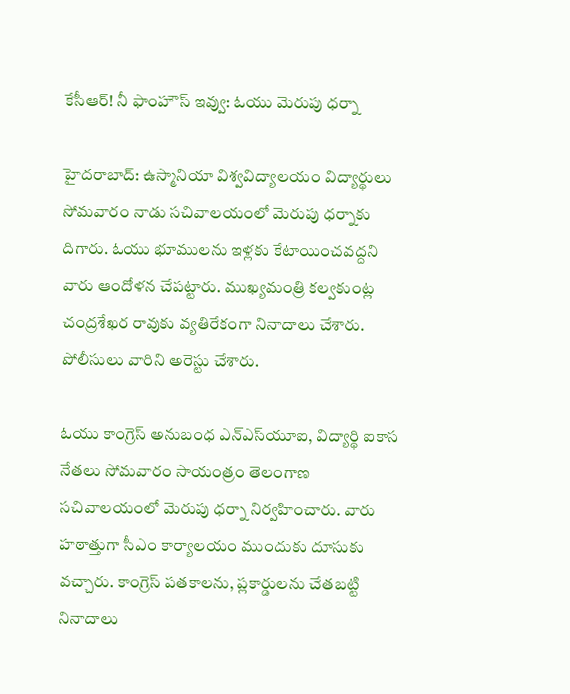కేసీఆర్! నీ ఫాంహౌస్ ఇవ్వు: ఓయు మెరుపు ధర్నా

హైదరాబాద్: ఉస్మానియా విశ్వవిద్యాలయం విద్యార్థులు సోమవారం నాడు సచివాలయంలో మెరుపు ధర్నాకు దిగారు. ఓయు భూములను ఇళ్లకు కేటాయించవద్దని వారు ఆందోళన చేపట్టారు. ముఖ్యమంత్రి కల్వకుంట్ల చంద్రశేఖర రావుకు వ్యతిరేకంగా నినాదాలు చేశారు. పోలీసులు వారిని అరెస్టు చేశారు.

ఓయు కాంగ్రెస్ అనుబంధ ఎన్ఎస్‌యూఐ, విద్యార్థి ఐకాస నేతలు సోమవారం సాయంత్రం తెలంగాణ సచివాలయంలో మెరుపు ధర్నా నిర్వహించారు. వారు హఠాత్తుగా సీఎం కార్యాలయం ముందుకు దూసుకు వచ్చారు. కాంగ్రెస్ పతకాలను, ప్లకార్డులను చేతబట్టి నినాదాలు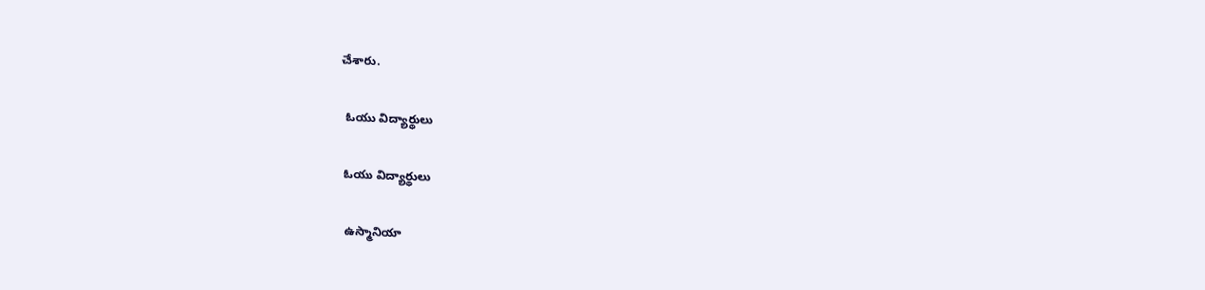చేశారు.

 ఓయు విద్యార్థులు

ఓయు విద్యార్థులు

ఉస్మానియా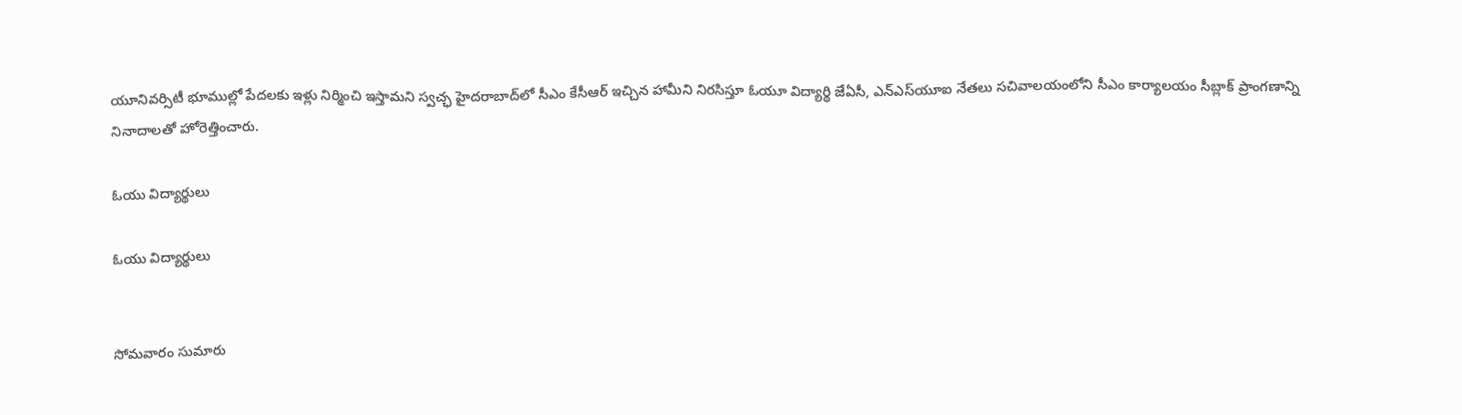యూనివర్సిటీ భూముల్లో పేదలకు ఇళ్లు నిర్మించి ఇస్తామని స్వచ్ఛ హైదరాబాద్‌‌లో సీఎం కేసీఆర్‌ ఇచ్చిన హామీని నిరసిస్తూ ఓయూ విద్యార్థి జేఏసీ, ఎన్‌ఎస్‌యూఐ నేతలు సచివాలయంలోని సీఎం కార్యాలయం సీబ్లాక్‌ ప్రాంగణాన్ని నినాదాలతో హోరెత్తించారు.

ఓయు విద్యార్థులు

ఓయు విద్యార్థులు


సోమవారం సుమారు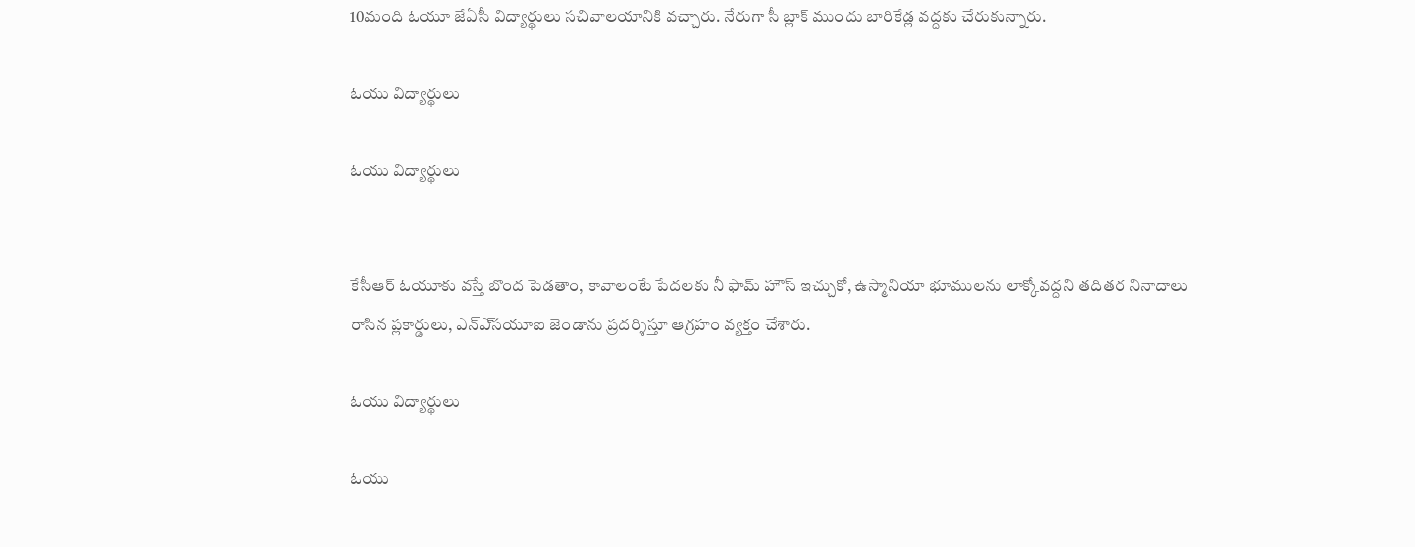10మంది ఓయూ జేఏసీ విద్యార్థులు సచివాలయానికి వచ్చారు. నేరుగా సీ బ్లాక్‌ ముందు బారికేడ్ల వద్దకు చేరుకున్నారు.

ఓయు విద్యార్థులు

ఓయు విద్యార్థులు


కేసీఆర్‌ ఓయూకు వస్తే బొంద పెడతాం, కావాలంటే పేదలకు నీ ఫామ్ హౌస్‌ ఇచ్చుకో, ఉస్మానియా భూములను లాక్కోవద్దని తదితర నినాదాలు రాసిన ప్లకార్డులు, ఎన్‌ఎ్‌సయూఐ జెండాను ప్రదర్శిస్తూ ఆగ్రహం వ్యక్తం చేశారు.

ఓయు విద్యార్థులు

ఓయు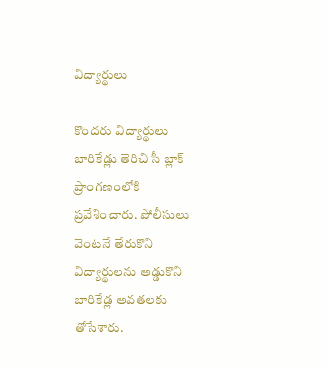విద్యార్థులు

కొందరు విద్యార్థులు బారికేడ్లు తెరిచి సీ బ్లాక్‌ ప్రాంగణంలోకి ప్రవేశించారు. పోలీసులు వెంటనే తేరుకొని విద్యార్థులను అడ్డుకొని బారికేడ్ల అవతలకు తోసేశారు.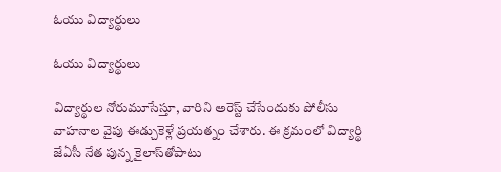ఓయు విద్యార్థులు

ఓయు విద్యార్థులు

విద్యార్థుల నోరుమూసేస్తూ, వారిని అరెస్ట్‌ చేసేందుకు పోలీసు వాహనాల వైపు ఈడ్చుకెళ్లే ప్రయత్నం చేశారు. ఈ క్రమంలో విద్యార్థి జేఏసీ నేత పున్న కైలాస్‌తోపాటు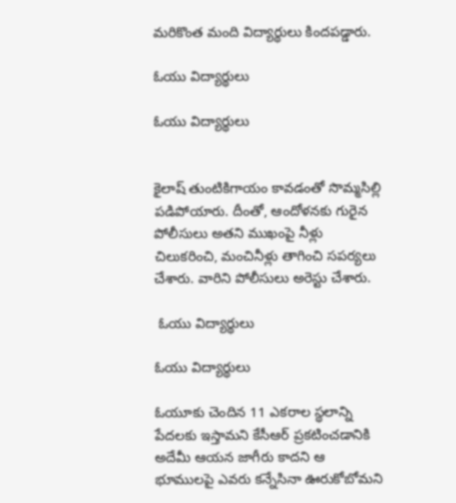మరికొంత మంది విద్యార్థులు కిందపడ్డారు.

ఓయు విద్యార్థులు

ఓయు విద్యార్థులు


కైలాష్‌ తుంటికిగాయం కావడంతో సొమ్మసిల్లి పడిపోయారు. దీంతో, ఆందోళనకు గురైన పోలీసులు అతని ముఖంపై నీళ్లు చిలుకరించి, మంచినీళ్లు తాగించి సపర్యలు చేశారు. వారిని పోలీసులు అరెస్టు చేశారు.

 ఓయు విద్యార్థులు

ఓయు విద్యార్థులు

ఓయూకు చెందిన 11 ఎకరాల స్థలాన్ని పేదలకు ఇస్తామని కేసీఆర్‌ ప్రకటించడానికి అదేమీ ఆయన జాగీరు కాదని ఆ భూములపై ఎవరు కన్నేసినా ఊరుకోబోమని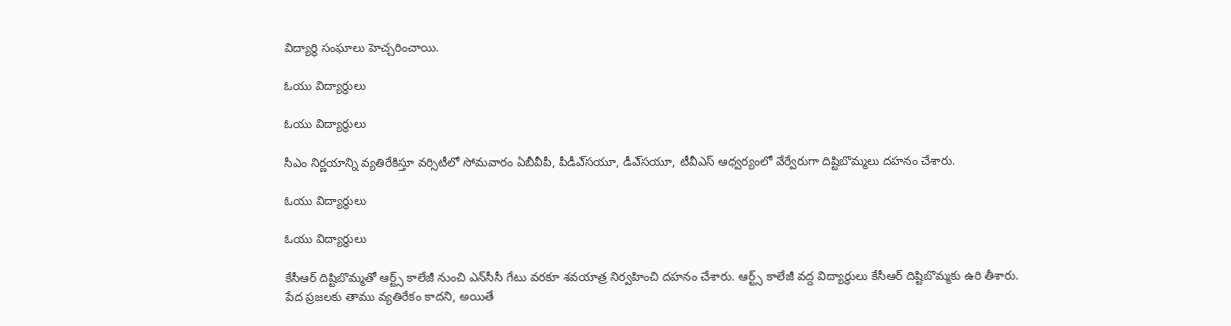విద్యార్థి సంఘాలు హెచ్చరించాయి.

ఓయు విద్యార్థులు

ఓయు విద్యార్థులు

సీఎం నిర్ణయాన్ని వ్యతిరేకిస్తూ వర్సిటీలో సోమవారం ఏబీవీపీ, పీడీఎ్‌సయూ, డీఎ్‌సయూ, టీవీఎస్‌ ఆధ్వర్యంలో వేర్వేరుగా దిష్టిబొమ్మలు దహనం చేశారు.

ఓయు విద్యార్థులు

ఓయు విద్యార్థులు

కేసీఆర్‌ దిష్టిబొమ్మతో ఆర్ట్స్‌ కాలేజీ నుంచి ఎన్‌సీసీ గేటు వరకూ శవయాత్ర నిర్వహించి దహనం చేశారు. ఆర్ట్స్‌ కాలేజీ వద్ద విద్యార్థులు కేసీఆర్‌ దిష్టిబొమ్మకు ఉరి తీశారు. పేద ప్రజలకు తాము వ్యతిరేకం కాదని, అయితే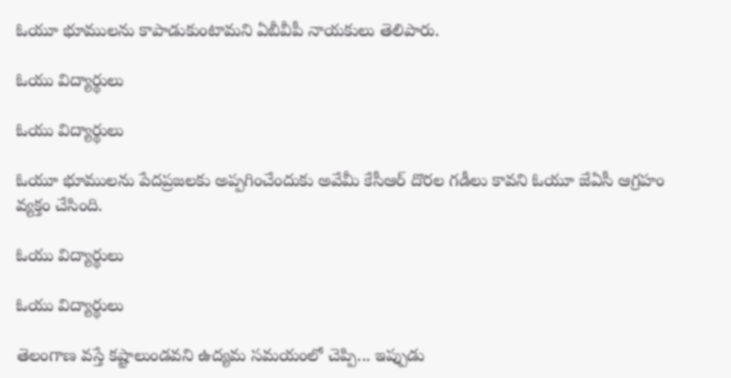ఓయూ భూములను కాపాడుకుంటామని ఏబీవీపీ నాయకులు తెలిపారు.

ఓయు విద్యార్థులు

ఓయు విద్యార్థులు

ఓయూ భూములను పేదప్రజలకు అప్పగించేందుకు అవేమీ కేసీఆర్‌ దొరల గడీలు కావని ఓయూ జేఏసీ ఆగ్రహం వ్యక్తం చేసింది.

ఓయు విద్యార్థులు

ఓయు విద్యార్థులు

తెలంగాణ వస్తే కష్టాలుండవని ఉద్యమ సమయంలో చెప్పి... ఇప్పుడు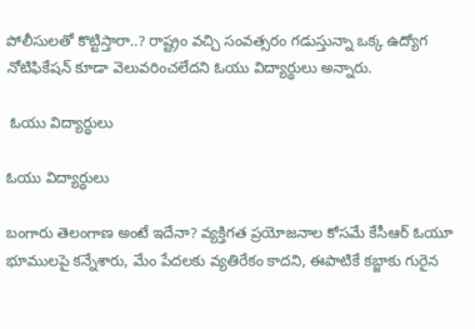పోలీసులతో కొట్టిస్తారా..? రాష్ట్రం వచ్చి సంవత్సరం గడుస్తున్నా ఒక్క ఉద్యోగ నోటిఫికేషన్‌ కూడా వెలువరించలేదని ఓయు విద్యార్థులు అన్నారు.

 ఓయు విద్యార్థులు

ఓయు విద్యార్థులు

బంగారు తెలంగాణ అంటే ఇదేనా? వ్యక్తిగత ప్రయోజనాల కోసమే కేసీఆర్‌ ఓయూ భూములపై కన్నేశారు, మేం పేదలకు వ్యతిరేకం కాదని, ఈపాటికే కబ్జాకు గురైన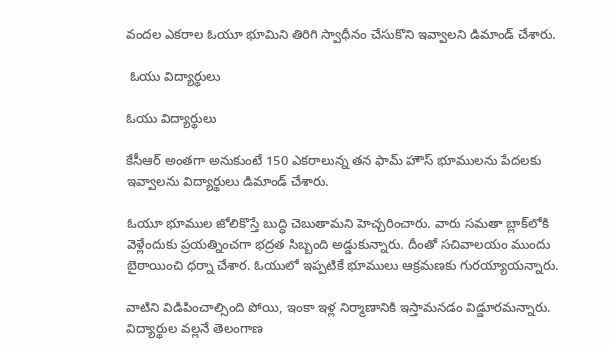వందల ఎకరాల ఓయూ భూమిని తిరిగి స్వాధీనం చేసుకొని ఇవ్వాలని డిమాండ్ చేశారు.

 ఓయు విద్యార్థులు

ఓయు విద్యార్థులు

కేసీఆర్‌ అంతగా అనుకుంటే 150 ఎకరాలున్న తన ఫామ్ హౌస్‌ భూములను పేదలకు ఇవ్వాలను విద్యార్థులు డిమాండ్ చేశారు.

ఓయూ భూముల జోలికొస్తే బుద్ధి చెబుతామని హెచ్చరించారు. వారు సమతా బ్లాక్‌లోకి వెళ్లేందుకు ప్రయత్నించగా భద్రత సిబ్బంది అడ్డుకున్నారు. దీంతో సచివాలయం ముందు బైఠాయించి ధర్నా చేశార. ఓయులో ఇప్పటికే భూములు ఆక్రమణకు గురయ్యాయన్నారు.

వాటిని విడిపించాల్సింది పోయి, ఇంకా ఇళ్ల నిర్మాణానికి ఇస్తామనడం విడ్డూరమన్నారు. విద్యార్థుల వల్లనే తెలంగాణ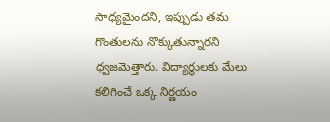సాధ్యమైందని, ఇప్పుడు తమ గొంతులను నొక్కుతున్నారని ధ్వజమెత్తారు. విద్యార్థులకు మేలు కలిగించే ఒక్క నిర్ణయం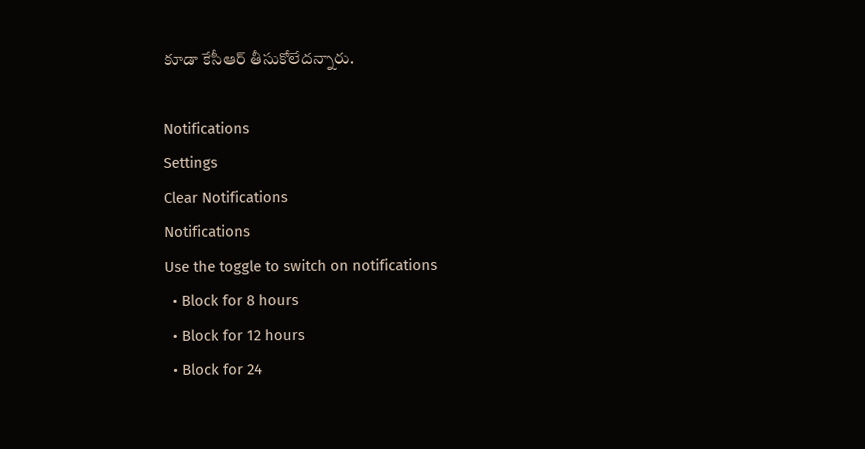కూడా కేసీఆర్ తీసుకోలేదన్నారు.

Notifications
Settings
Clear Notifications
Notifications
Use the toggle to switch on notifications
  • Block for 8 hours
  • Block for 12 hours
  • Block for 24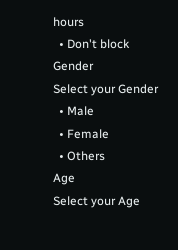hours
  • Don't block
Gender
Select your Gender
  • Male
  • Female
  • Others
Age
Select your Age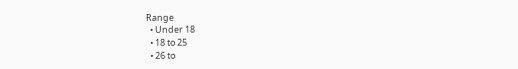Range
  • Under 18
  • 18 to 25
  • 26 to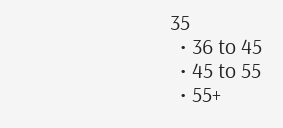35
  • 36 to 45
  • 45 to 55
  • 55+